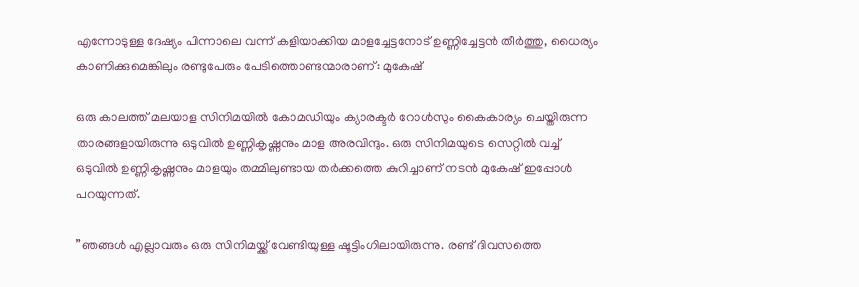എന്നോടുള്ള ദേഷ്യം പിന്നാലെ വന്ന് കളിയാക്കിയ മാളച്ചേട്ടനോട് ഉണ്ണിച്ചേട്ടന്‍ തീര്‍ത്തു, ധൈര്യം കാണിക്കുമെങ്കിലും രണ്ടുപേരും പേടിത്തൊണ്ടന്മാരാണ്: മുകേഷ്

ഒരു കാലത്ത് മലയാള സിനിമയില്‍ കോമഡിയും ക്യാരക്ടര്‍ റോള്‍സും കൈകാര്യം ചെയ്തിരുന്ന താരങ്ങളായിരുന്നു ഒടുവില്‍ ഉണ്ണികൃഷ്ണനും മാള അരവിന്ദും. ഒരു സിനിമയുടെ സെറ്റില്‍ വച്ച് ഒടുവില്‍ ഉണ്ണികൃഷ്ണനും മാളയും തമ്മിലുണ്ടായ തര്‍ക്കത്തെ കുറിച്ചാണ് നടന്‍ മുകേഷ് ഇപ്പോള്‍ പറയുന്നത്.

”ഞങ്ങള്‍ എല്ലാവരും ഒരു സിനിമയ്ക്ക് വേണ്ടിയുള്ള ഷൂട്ടിംഗിലായിരുന്നു. രണ്ട് ദിവസത്തെ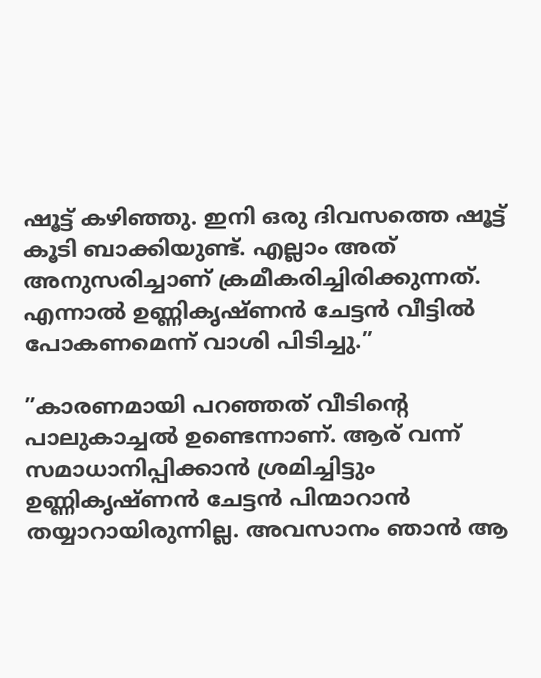ഷൂട്ട് കഴിഞ്ഞു. ഇനി ഒരു ദിവസത്തെ ഷൂട്ട് കൂടി ബാക്കിയുണ്ട്. എല്ലാം അത് അനുസരിച്ചാണ് ക്രമീകരിച്ചിരിക്കുന്നത്. എന്നാല്‍ ഉണ്ണികൃഷ്ണന്‍ ചേട്ടന്‍ വീട്ടില്‍ പോകണമെന്ന് വാശി പിടിച്ചു.”

”കാരണമായി പറഞ്ഞത് വീടിന്റെ പാലുകാച്ചല്‍ ഉണ്ടെന്നാണ്. ആര് വന്ന് സമാധാനിപ്പിക്കാന്‍ ശ്രമിച്ചിട്ടും ഉണ്ണികൃഷ്ണന്‍ ചേട്ടന്‍ പിന്മാറാന്‍ തയ്യാറായിരുന്നില്ല. അവസാനം ഞാന്‍ ആ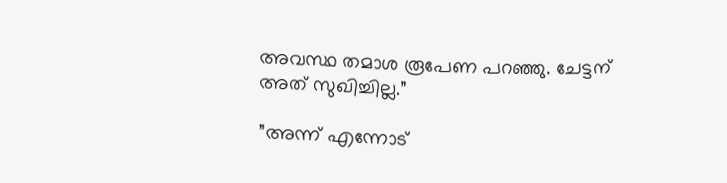അവസ്ഥ തമാശ രൂപേണ പറഞ്ഞു. ചേട്ടന് അത് സുഖിച്ചില്ല.”

”അന്ന് എന്നോട്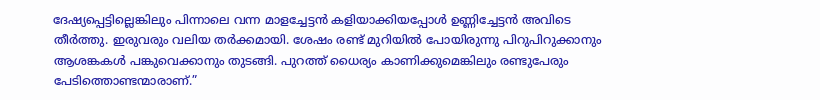ദേഷ്യപ്പെട്ടില്ലെങ്കിലും പിന്നാലെ വന്ന മാളച്ചേട്ടന്‍ കളിയാക്കിയപ്പോള്‍ ഉണ്ണിച്ചേട്ടന്‍ അവിടെ തീര്‍ത്തു. ഇരുവരും വലിയ തര്‍ക്കമായി. ശേഷം രണ്ട് മുറിയില്‍ പോയിരുന്നു പിറുപിറുക്കാനും ആശങ്കകള്‍ പങ്കുവെക്കാനും തുടങ്ങി. പുറത്ത് ധൈര്യം കാണിക്കുമെങ്കിലും രണ്ടുപേരും പേടിത്തൊണ്ടന്മാരാണ്.”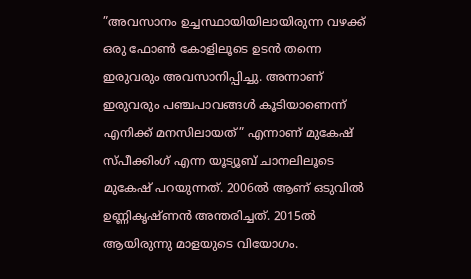”അവസാനം ഉച്ചസ്ഥായിയിലായിരുന്ന വഴക്ക് ഒരു ഫോണ്‍ കോളിലൂടെ ഉടന്‍ തന്നെ ഇരുവരും അവസാനിപ്പിച്ചു. അന്നാണ് ഇരുവരും പഞ്ചപാവങ്ങള്‍ കൂടിയാണെന്ന് എനിക്ക് മനസിലായത്” എന്നാണ് മുകേഷ് സ്പീക്കിംഗ് എന്ന യൂട്യൂബ് ചാനലിലൂടെ മുകേഷ് പറയുന്നത്. 2006ല്‍ ആണ് ഒടുവില്‍ ഉണ്ണികൃഷ്ണന്‍ അന്തരിച്ചത്. 2015ല്‍ ആയിരുന്നു മാളയുടെ വിയോഗം.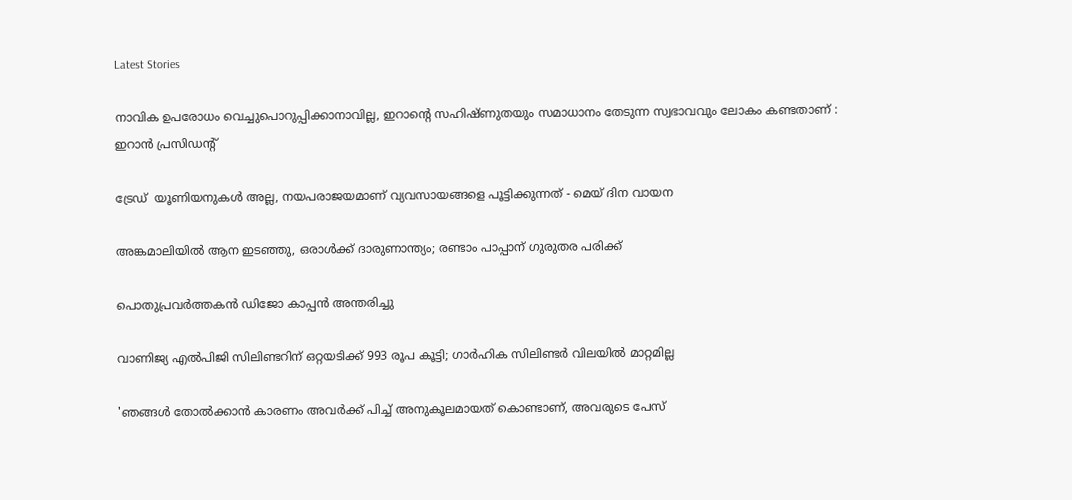Latest Stories

നാവിക ഉപരോധം വെച്ചുപൊറുപ്പിക്കാനാവില്ല, ഇറാന്റെ സഹിഷ്ണുതയും സമാധാനം തേടുന്ന സ്വഭാവവും ലോകം കണ്ടതാണ് : ഇറാൻ പ്രസിഡന്റ്

ട്രേഡ്  യൂണിയനുകൾ അല്ല, നയപരാജയമാണ് വ്യവസായങ്ങളെ പൂട്ടിക്കുന്നത് - മെയ് ദിന വായന

അങ്കമാലിയില്‍ ആന ഇടഞ്ഞു, ഒരാള്‍ക്ക് ദാരുണാന്ത്യം; രണ്ടാം പാപ്പാന് ഗുരുതര പരിക്ക്

പൊതുപ്രവർത്തകൻ ഡിജോ കാപ്പൻ അന്തരിച്ചു

വാണിജ്യ എൽപിജി സിലിണ്ടറിന് ഒറ്റയടിക്ക് 993 രൂപ കൂട്ടി; ഗാർഹിക സിലിണ്ടർ വിലയിൽ മാറ്റമില്ല

'ഞങ്ങൾ തോൽക്കാൻ കാരണം അവർക്ക് പിച്ച് അനുകൂലമായത് കൊണ്ടാണ്, അവരുടെ പേസ്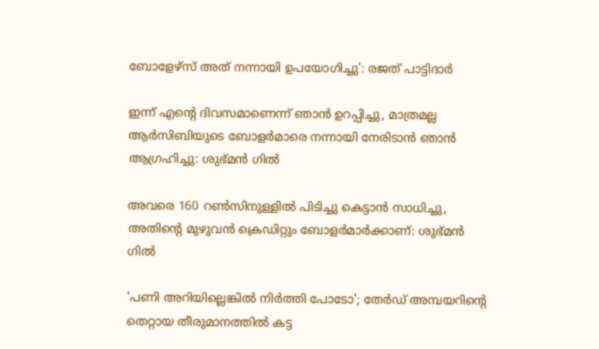ബോളേഴ്‌സ് അത് നന്നായി ഉപയോഗിച്ചു': രജത് പാട്ടിദാർ

ഇന്ന് എന്റെ ദിവസമാണെന്ന് ഞാൻ ഉറപ്പിച്ചു, മാത്രമല്ല ആർസിബിയുടെ ബോളർമാരെ നന്നായി നേരിടാൻ ഞാൻ ആഗ്രഹിച്ചു: ശുഭ്മൻ ഗിൽ

അവരെ 160 റൺസിനുള്ളിൽ പിടിച്ചു കെട്ടാൻ സാധിച്ചു, അതിന്റെ മുഴുവൻ ക്രെഡിറ്റും ബോളർമാർക്കാണ്: ശുഭ്മൻ ഗിൽ

'പണി അറിയില്ലെങ്കിൽ നിർത്തി പോടോ'; തേർഡ് അമ്പയറിന്റെ തെറ്റായ തീരുമാനത്തിൽ കട്ട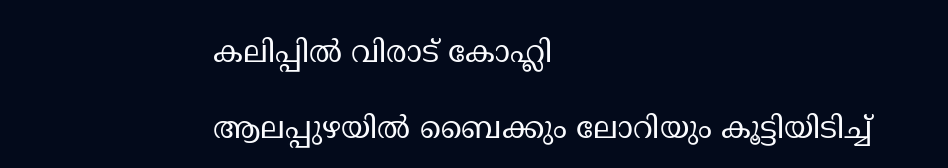കലിപ്പിൽ വിരാട് കോഹ്ലി

ആലപ്പുഴയിൽ ബൈക്കും ലോറിയും കൂട്ടിയിടിച്ച്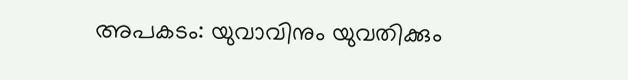അപകടം: യുവാവിനും യുവതിക്കും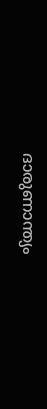ദാരുണാന്ത്യം